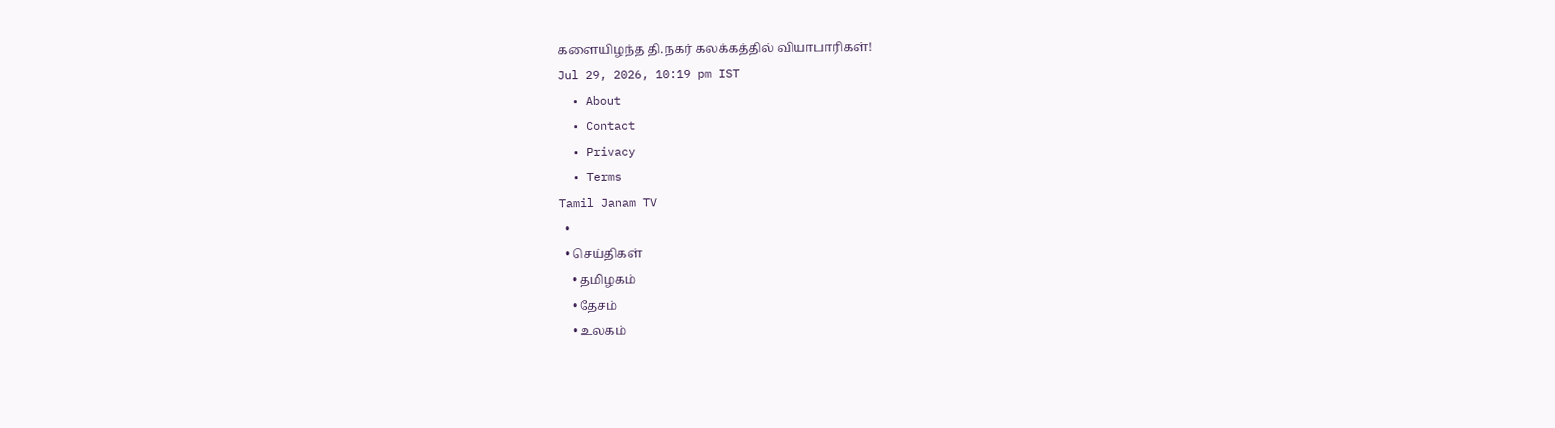களையிழந்த தி.நகர் கலக்கத்தில் வியாபாரிகள்!
Jul 29, 2026, 10:19 pm IST
  • About
  • Contact
  • Privacy
  • Terms
Tamil Janam TV
  •
  • செய்திகள்
    • தமிழகம்
    • தேசம்
    • உலகம்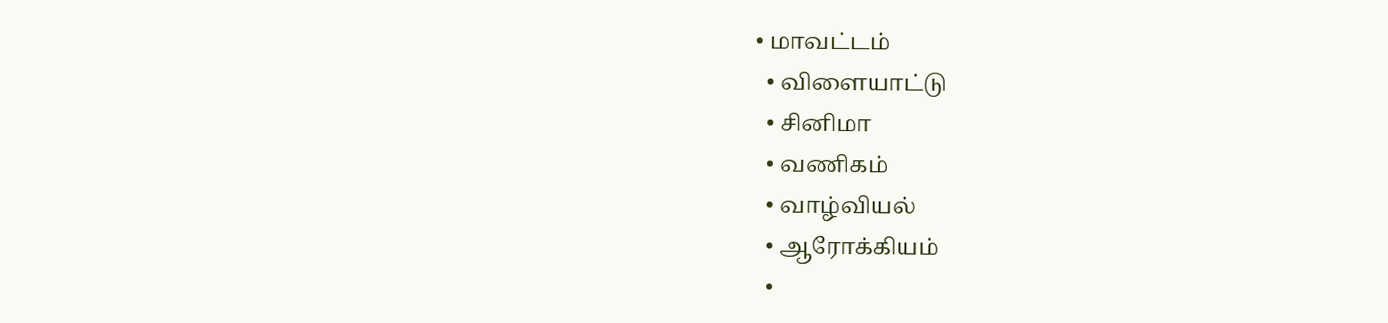• மாவட்டம்
  • விளையாட்டு
  • சினிமா
  • வணிகம்
  • வாழ்வியல்
  • ஆரோக்கியம்
  •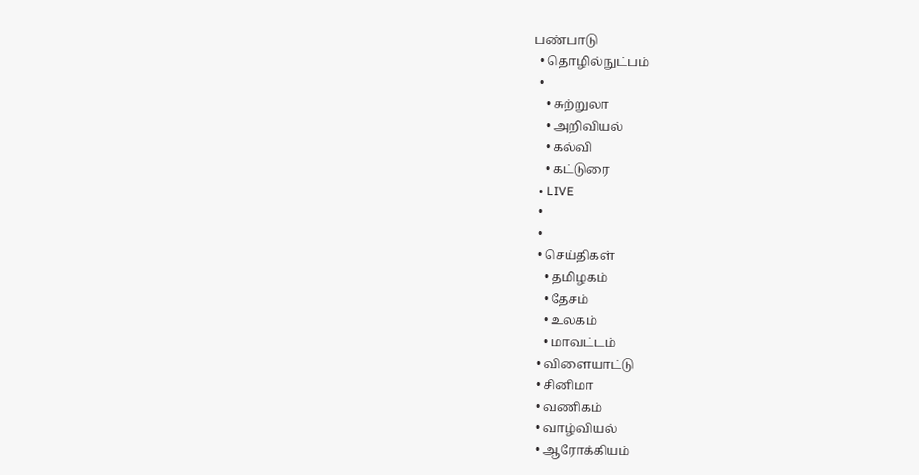பண்பாடு
  • தொழில்நுட்பம்
  •
    • சுற்றுலா
    • அறிவியல்
    • கல்வி
    • கட்டுரை
  • LIVE
  •
  •
  • செய்திகள்
    • தமிழகம்
    • தேசம்
    • உலகம்
    • மாவட்டம்
  • விளையாட்டு
  • சினிமா
  • வணிகம்
  • வாழ்வியல்
  • ஆரோக்கியம்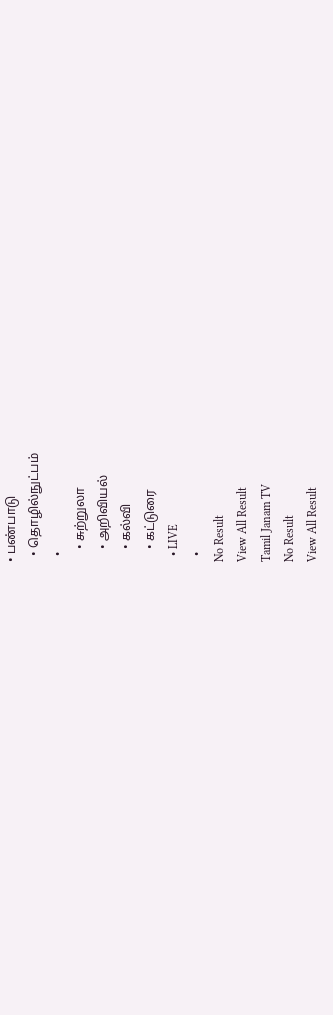• பண்பாடு
  • தொழில்நுட்பம்
  •
    • சுற்றுலா
    • அறிவியல்
    • கல்வி
    • கட்டுரை
  • LIVE
  •
No Result
View All Result
Tamil Janam TV
No Result
View All Result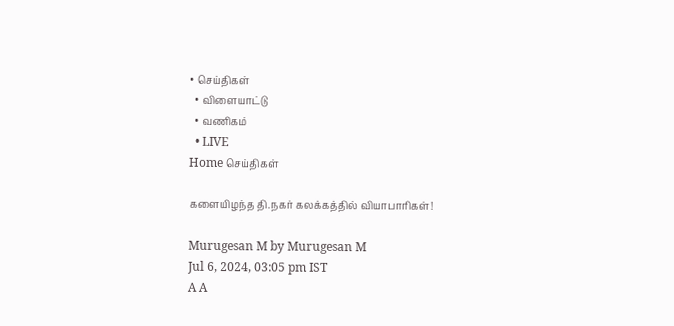• செய்திகள்
  • விளையாட்டு
  • வணிகம்
  • LIVE
Home செய்திகள்

களையிழந்த தி.நகர் கலக்கத்தில் வியாபாரிகள்!

Murugesan M by Murugesan M
Jul 6, 2024, 03:05 pm IST
A A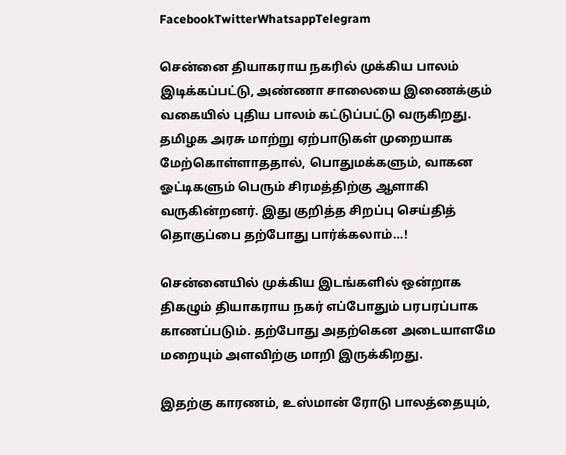FacebookTwitterWhatsappTelegram

சென்னை தியாகராய நகரில் முக்கிய பாலம் இடிக்கப்பட்டு, அண்ணா சாலையை இணைக்கும் வகையில் புதிய பாலம் கட்டுப்பட்டு வருகிறது. தமிழக அரசு மாற்று ஏற்பாடுகள் முறையாக மேற்கொள்ளாததால், பொதுமக்களும், வாகன ஓட்டிகளும் பெரும் சிரமத்திற்கு ஆளாகி வருகின்றனர். இது குறித்த சிறப்பு செய்தித் தொகுப்பை தற்போது பார்க்கலாம்…!

சென்னையில் முக்கிய இடங்களில் ஒன்றாக திகழும் தியாகராய நகர் எப்போதும் பரபரப்பாக காணப்படும். தற்போது அதற்கென அடையாளமே மறையும் அளவிற்கு மாறி இருக்கிறது.

இதற்கு காரணம், உஸ்மான் ரோடு பாலத்தையும்,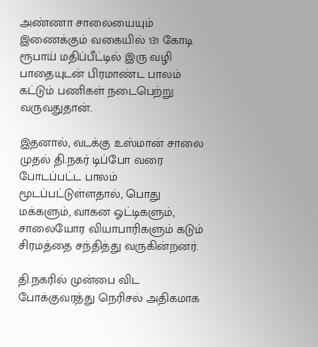அண்ணா சாலையையும் இணைக்கும் வகையில் 131 கோடி ரூபாய் மதிப்பீட்டில் இரு வழி பாதையுடன் பிரமாண்ட பாலம் கட்டும் பணிகள் நடைபெற்று வருவதுதான்.

இதனால், வடக்கு உஸ்மான் சாலை முதல் தி.நகர் டிப்போ வரை போடப்பட்ட பாலம் மூடப்பட்டுள்ளதால், பொது மக்களும், வாகன ஓட்டிகளும், சாலையோர வியாபாரிகளும் கடும் சிரமத்தை சந்தித்து வருகின்றனர்.

தி.நகரில் முன்பை விட போக்குவரத்து நெரிசல் அதிகமாக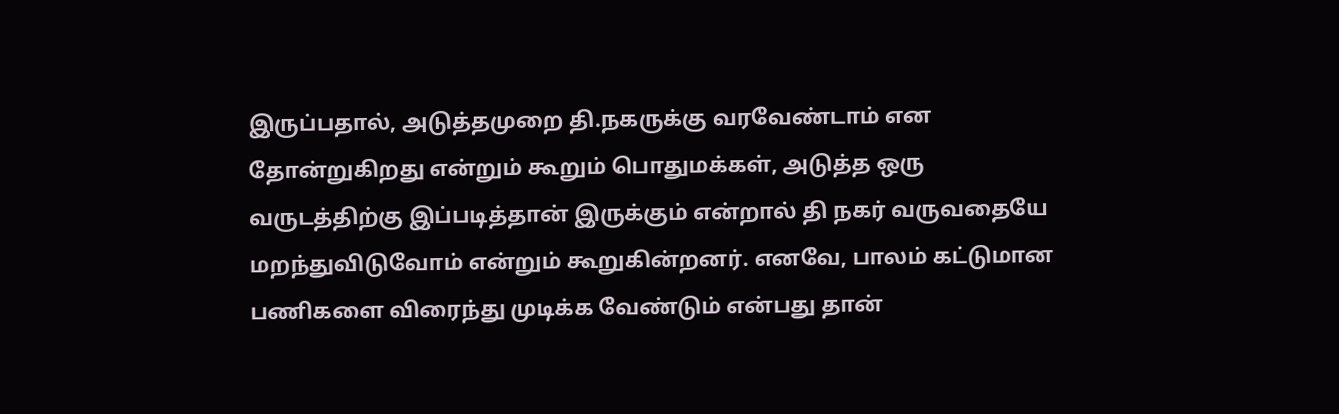இருப்பதால், அடுத்தமுறை தி.நகருக்கு வரவேண்டாம் என தோன்றுகிறது என்றும் கூறும் பொதுமக்கள், அடுத்த ஒரு வருடத்திற்கு இப்படித்தான் இருக்கும் என்றால் தி நகர் வருவதையே மறந்துவிடுவோம் என்றும் கூறுகின்றனர். எனவே, பாலம் கட்டுமான பணிகளை விரைந்து முடிக்க வேண்டும் என்பது தான்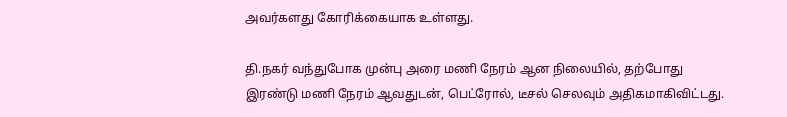அவர்களது கோரிக்கையாக உள்ளது.

தி.நகர் வந்துபோக முன்பு அரை மணி நேரம் ஆன நிலையில், தற்போது இரண்டு மணி நேரம் ஆவதுடன், பெட்ரோல், டீசல் செலவும் அதிகமாகிவிட்டது.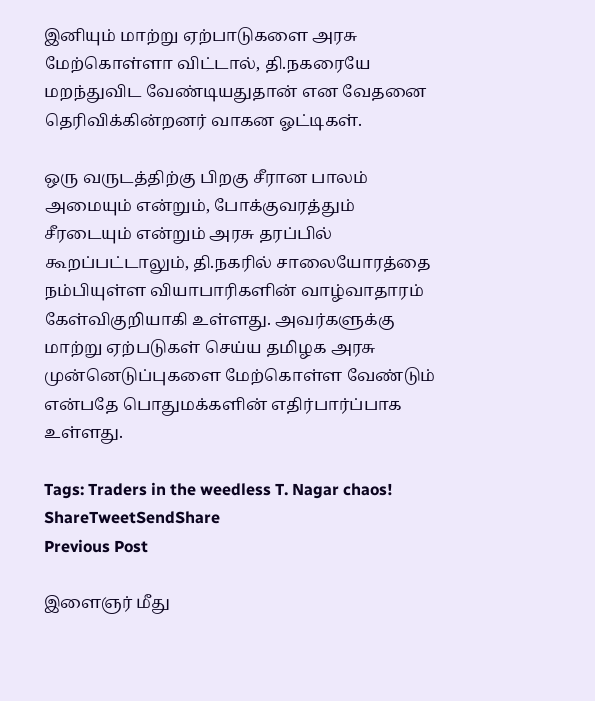இனியும் மாற்று ஏற்பாடுகளை அரசு மேற்கொள்ளா விட்டால், தி.நகரையே மறந்துவிட வேண்டியதுதான் என வேதனை தெரிவிக்கின்றனர் வாகன ஓட்டிகள்.

ஒரு வருடத்திற்கு பிறகு சீரான பாலம் அமையும் என்றும், போக்குவரத்தும் சீரடையும் என்றும் அரசு தரப்பில் கூறப்பட்டாலும், தி.நகரில் சாலையோரத்தை நம்பியுள்ள வியாபாரிகளின் வாழ்வாதாரம் கேள்விகுறியாகி உள்ளது. அவர்களுக்கு மாற்று ஏற்படுகள் செய்ய தமிழக அரசு முன்னெடுப்புகளை மேற்கொள்ள வேண்டும் என்பதே பொதுமக்களின் எதிர்பார்ப்பாக உள்ளது.

Tags: Traders in the weedless T. Nagar chaos!
ShareTweetSendShare
Previous Post

இளைஞர் மீது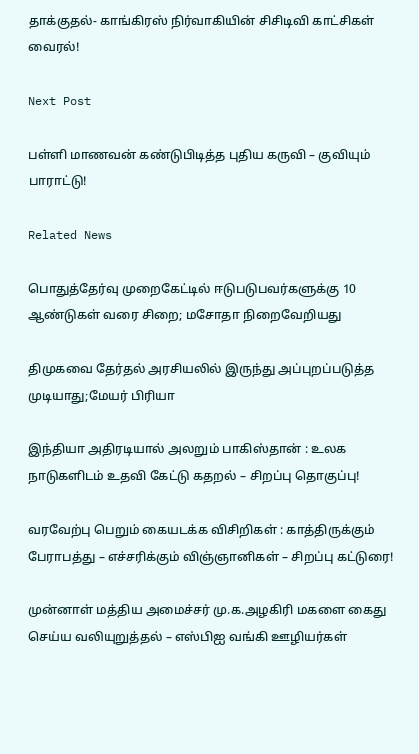தாக்குதல்- காங்கிரஸ் நிர்வாகியின் சிசிடிவி காட்சிகள் வைரல்!

Next Post

பள்ளி மாணவன் கண்டுபிடித்த புதிய கருவி – குவியும் பாராட்டு!

Related News

பொதுத்தேர்வு முறைகேட்டில் ஈடுபடுபவர்களுக்கு 10 ஆண்டுகள் வரை சிறை; மசோதா நிறைவேறியது

திமுகவை தேர்தல் அரசியலில் இருந்து அப்புறப்படுத்த முடியாது;மேயர் பிரியா

இந்தியா அதிரடியால் அலறும் பாகிஸ்தான் : உலக நாடுகளிடம் உதவி கேட்டு கதறல் – சிறப்பு தொகுப்பு!

வரவேற்பு பெறும் கையடக்க விசிறிகள் : காத்திருக்கும் பேராபத்து – எச்சரிக்கும் விஞ்ஞானிகள் – சிறப்பு கட்டுரை!

முன்னாள் மத்திய அமைச்சர் மு.க.அழகிரி மகளை கைது செய்ய வலியுறுத்தல் – எஸ்பிஐ வங்கி ஊழியர்கள்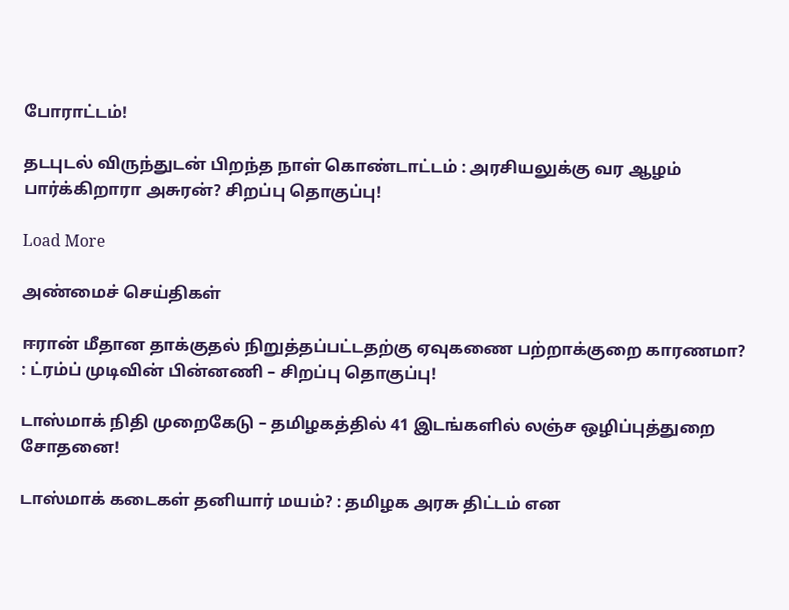போராட்டம்!

தடபுடல் விருந்துடன் பிறந்த நாள் கொண்டாட்டம் : அரசியலுக்கு வர ஆழம் பார்க்கிறாரா அசுரன்? சிறப்பு தொகுப்பு!

Load More

அண்மைச் செய்திகள்

ஈரான் மீதான தாக்குதல் நிறுத்தப்பட்டதற்கு ஏவுகணை பற்றாக்குறை காரணமா? : ட்ரம்ப் முடிவின் பின்னணி – சிறப்பு தொகுப்பு!

டாஸ்மாக் நிதி முறைகேடு – தமிழகத்தில் 41 இடங்களில் லஞ்ச ஒழிப்புத்துறை சோதனை!

டாஸ்மாக் கடைகள் தனியார் மயம்? : தமிழக அரசு திட்டம் என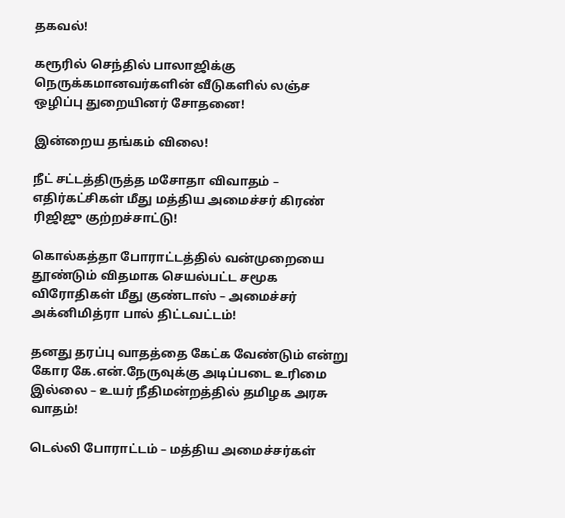தகவல்!

கரூரில் செந்தில் பாலாஜிக்கு நெருக்கமானவர்களின் வீடுகளில் லஞ்ச ஒழிப்பு துறையினர் சோதனை!

இன்றைய தங்கம் விலை!

நீட் சட்டத்திருத்த மசோதா விவாதம் – எதிர்கட்சிகள் மீது மத்திய அமைச்சர் கிரண் ரிஜிஜு குற்றச்சாட்டு!

கொல்கத்தா போராட்டத்தில் வன்முறையை தூண்டும் விதமாக செயல்பட்ட சமூக விரோதிகள் மீது குண்டாஸ் – அமைச்சர் அக்னிமித்ரா பால் திட்டவட்டம்!

தனது தரப்பு வாதத்தை கேட்க வேண்டும் என்று கோர கே.என்.நேருவுக்கு அடிப்படை உரிமை இல்லை – உயர் நீதிமன்றத்தில் தமிழக அரசு வாதம்!

டெல்லி போராட்டம் – மத்திய அமைச்சர்கள்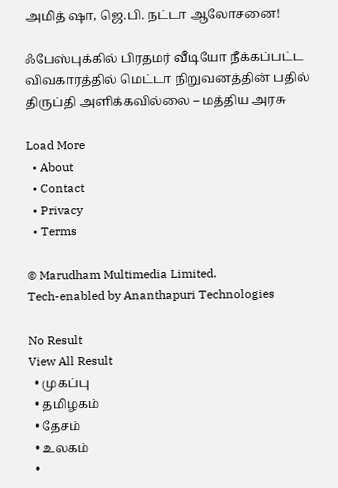அமித் ஷா, ஜெ.பி. நட்டா ஆலோசனை!

ஃபேஸ்புக்கில் பிரதமர் வீடியோ நீக்கப்பட்ட விவகாரத்தில் மெட்டா நிறுவனத்தின் பதில் திருப்தி அளிக்கவில்லை – மத்திய அரசு

Load More
  • About
  • Contact
  • Privacy
  • Terms

© Marudham Multimedia Limited.
Tech-enabled by Ananthapuri Technologies

No Result
View All Result
  • முகப்பு
  • தமிழகம்
  • தேசம்
  • உலகம்
  •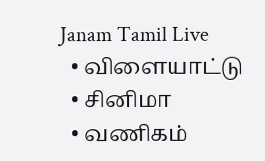Janam Tamil Live
  • விளையாட்டு
  • சினிமா
  • வணிகம்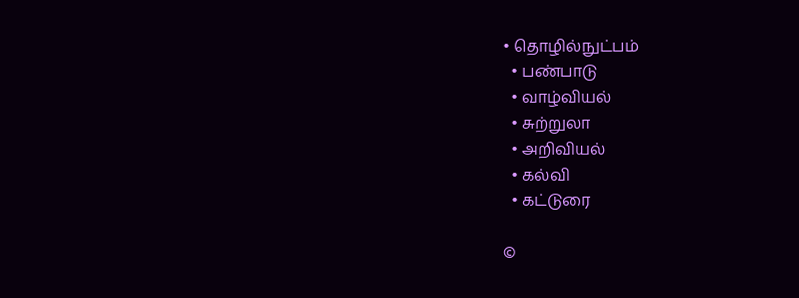• தொழில்நுட்பம்
  • பண்பாடு
  • வாழ்வியல்
  • சுற்றுலா
  • அறிவியல்
  • கல்வி
  • கட்டுரை

©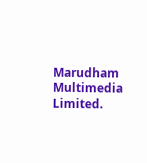Marudham Multimedia Limited.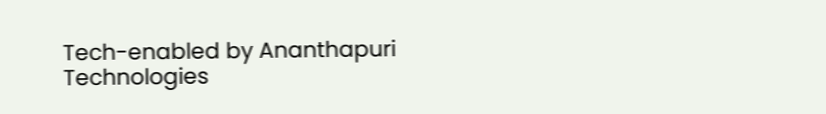Tech-enabled by Ananthapuri Technologies